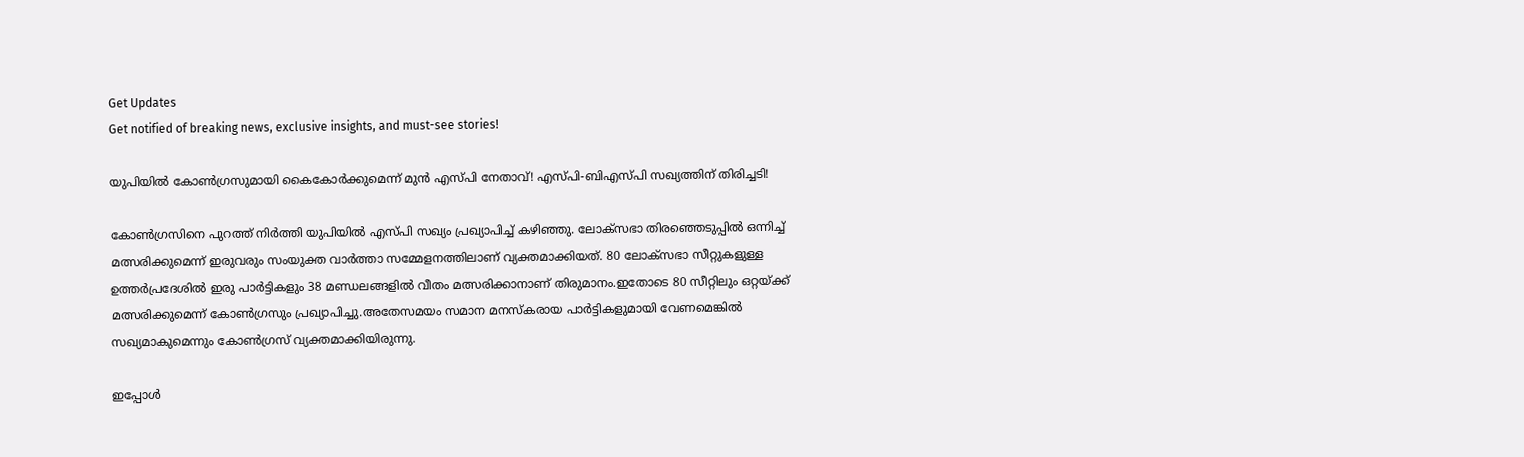Get Updates
Get notified of breaking news, exclusive insights, and must-see stories!

യുപിയില്‍ കോണ്‍ഗ്രസുമായി കൈകോര്‍ക്കുമെന്ന് മുന്‍ എസ്പി നേതാവ്! എസ്പി-ബിഎസ്പി സഖ്യത്തിന് തിരിച്ചടി!

കോണ്‍ഗ്രസിനെ പുറത്ത് നിര്‍ത്തി യുപിയില്‍ എസ്പി സഖ്യം പ്രഖ്യാപിച്ച് കഴിഞ്ഞു. ലോക്സഭാ തിരഞ്ഞെടുപ്പിൽ ഒന്നിച്ച് മത്സരിക്കുമെന്ന് ഇരുവരും സംയുക്ത വാർത്താ സമ്മേളനത്തിലാണ് വ്യക്തമാക്കിയത്. 80 ലോക്സഭാ സീറ്റുകളുള്ള ഉത്തർപ്രദേശിൽ ഇരു പാർട്ടികളും 38 മണ്ഡലങ്ങളിൽ വീതം മത്സരിക്കാനാണ് തിരുമാനം.ഇതോടെ 80 സീറ്റിലും ഒറ്റയ്ക്ക് മത്സരിക്കുമെന്ന് കോണ്‍ഗ്രസും പ്രഖ്യാപിച്ചു.അതേസമയം സമാന മനസ്കരായ പാര്‍ട്ടികളുമായി വേണമെങ്കില്‍ സഖ്യമാകുമെന്നും കോണ്‍ഗ്രസ് വ്യക്തമാക്കിയിരുന്നു.

ഇപ്പോള്‍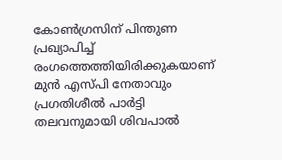കോണ്‍ഗ്രസിന് പിന്തുണ പ്രഖ്യാപിച്ച് രംഗത്തെത്തിയിരിക്കുകയാണ് മുന്‍ എസ്പി നേതാവും പ്രഗതിശീല്‍ പാര്‍ട്ടി തലവനുമായി ശിവപാല്‍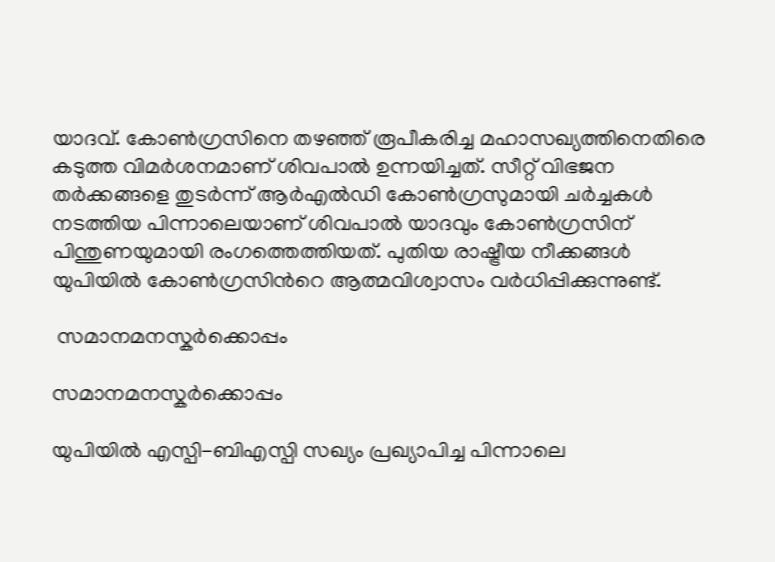യാദവ്. കോണ്‍ഗ്രസിനെ തഴഞ്ഞ് രൂപീകരിച്ച മഹാസഖ്യത്തിനെതിരെ കടുത്ത വിമര്‍ശനമാണ് ശിവപാല്‍ ഉന്നയിച്ചത്. സീറ്റ് വിഭജന തര്‍ക്കങ്ങളെ തുടര്‍ന്ന് ആര്‍എല്‍ഡി കോണ്‍ഗ്രസുമായി ചര്‍ച്ചകള്‍ നടത്തിയ പിന്നാലെയാണ് ശിവപാല്‍ യാദവും കോണ്‍ഗ്രസിന് പിന്തുണയുമായി രംഗത്തെത്തിയത്. പുതിയ രാഷ്ട്രീയ നീക്കങ്ങള്‍ യുപിയില്‍ കോണ്‍ഗ്രസിന്‍റെ ആത്മവിശ്വാസം വര്‍ധിപ്പിക്കുന്നുണ്ട്.

 സമാനമനസ്കര്‍ക്കൊപ്പം

സമാനമനസ്കര്‍ക്കൊപ്പം

യുപിയില്‍ എസ്പി-ബിഎസ്പി സഖ്യം പ്രഖ്യാപിച്ച പിന്നാലെ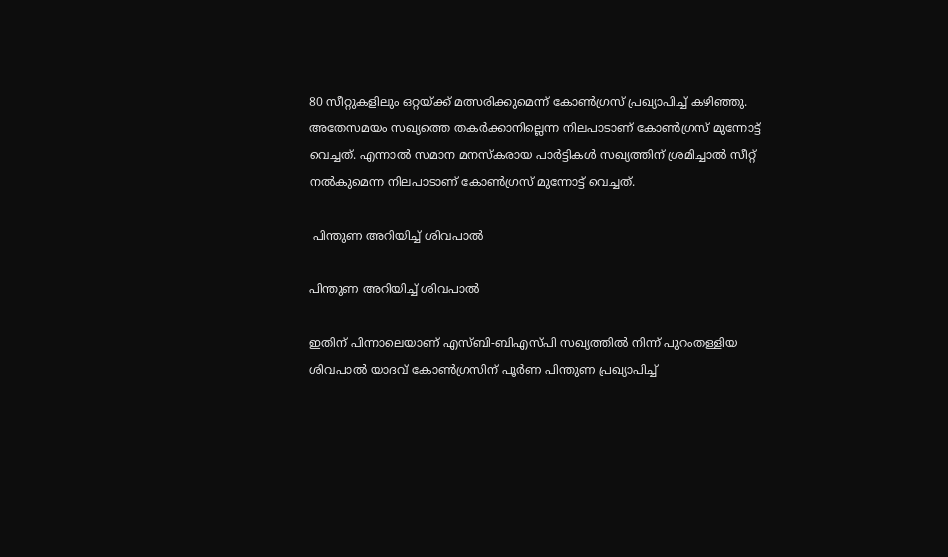80 സീറ്റുകളിലും ഒറ്റയ്ക്ക് മത്സരിക്കുമെന്ന് കോണ്‍ഗ്രസ് പ്രഖ്യാപിച്ച് കഴിഞ്ഞു. അതേസമയം സഖ്യത്തെ തകര്‍ക്കാനില്ലെന്ന നിലപാടാണ് കോണ്‍ഗ്രസ് മുന്നോട്ട് വെച്ചത്. എന്നാല്‍ സമാന മനസ്കരായ പാര്‍ട്ടികള്‍ സഖ്യത്തിന് ശ്രമിച്ചാല്‍ സീറ്റ് നല്‍കുമെന്ന നിലപാടാണ് കോണ്‍ഗ്രസ് മുന്നോട്ട് വെച്ചത്.

 പിന്തുണ അറിയിച്ച് ശിവപാല്‍

പിന്തുണ അറിയിച്ച് ശിവപാല്‍

ഇതിന് പിന്നാലെയാണ് എസ്ബി-ബിഎസ്പി സഖ്യത്തില്‍ നിന്ന് പുറംതള്ളിയ ശിവപാല്‍ യാദവ് കോണ്‍ഗ്രസിന് പൂര്‍ണ പിന്തുണ പ്രഖ്യാപിച്ച്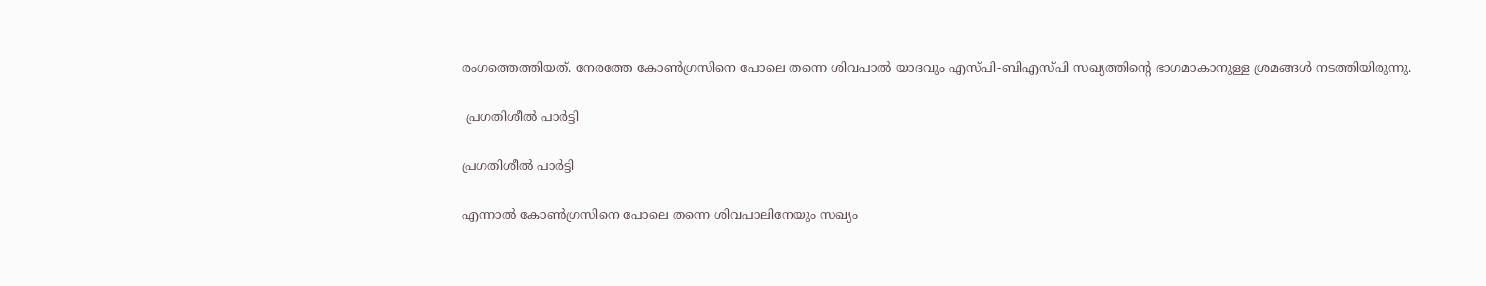രംഗത്തെത്തിയത്. നേരത്തേ കോണ്‍ഗ്രസിനെ പോലെ തന്നെ ശിവപാല്‍ യാദവും എസ്പി-ബിഎസ്പി സഖ്യത്തിന്‍റെ ഭാഗമാകാനുള്ള ശ്രമങ്ങള്‍ നടത്തിയിരുന്നു.

 പ്രഗതിശീല്‍ പാര്‍ട്ടി

പ്രഗതിശീല്‍ പാര്‍ട്ടി

എന്നാല്‍ കോണ്‍ഗ്രസിനെ പോലെ തന്നെ ശിവപാലിനേയും സഖ്യം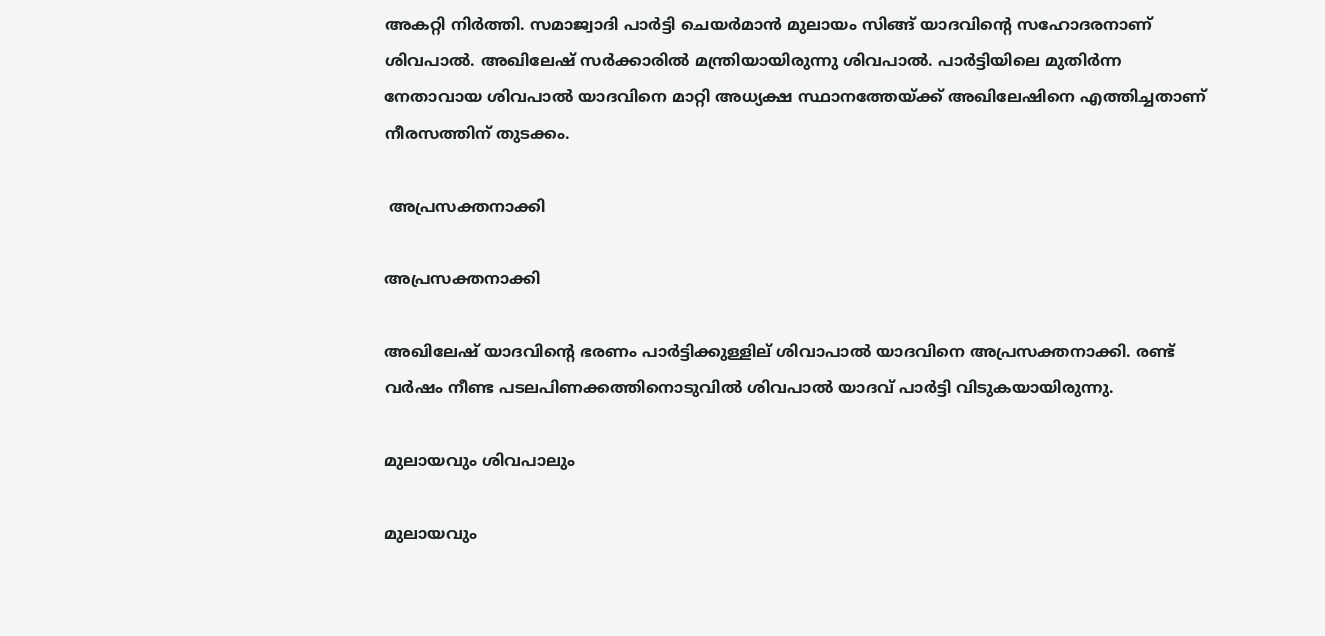അകറ്റി നിര്‍ത്തി. സമാജ്വാദി പാര്‍ട്ടി ചെയര്‍മാന്‍ മുലായം സിങ്ങ് യാദവിന്‍റെ സഹോദരനാണ് ശിവപാല്‍. അഖിലേഷ് സര്‍ക്കാരില്‍ മന്ത്രിയായിരുന്നു ശിവപാല്‍. പാർട്ടിയിലെ മുതിർന്ന നേതാവായ ശിവപാൽ യാദവിനെ മാറ്റി അധ്യക്ഷ സ്ഥാനത്തേയ്ക്ക് അഖിലേഷിനെ എത്തിച്ചതാണ് നീരസത്തിന് തുടക്കം.

 അപ്രസക്തനാക്കി

അപ്രസക്തനാക്കി

അഖിലേഷ് യാദവിന്റെ ഭരണം പാർട്ടിക്കുള്ളില് ശിവാപാൽ യാദവിനെ അപ്രസക്തനാക്കി. രണ്ട് വർഷം നീണ്ട പടലപിണക്കത്തിനൊടുവിൽ ശിവപാൽ യാദവ് പാർട്ടി വിടുകയായിരുന്നു.

മുലായവും ശിവപാലും

മുലായവും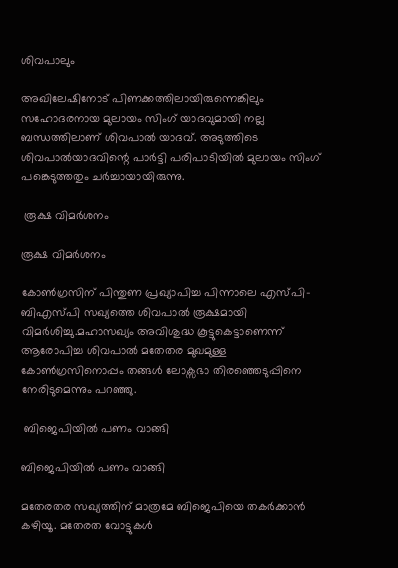ശിവപാലും

അഖിലേഷിനോട് പിണക്കത്തിലായിരുന്നെങ്കിലും സഹോദരനായ മുലായം സിംഗ് യാദവുമായി നല്ല ബന്ധത്തിലാണ് ശിവപാൽ യാദവ്. അടുത്തിടെ ശിവപാൽയാദവിന്റെ പാർട്ടി പരിപാടിയിൽ മുലായം സിംഗ് പങ്കെടുത്തതും ചർച്ചായായിരുന്നു.

 രൂക്ഷ വിമര്‍ശനം

രൂക്ഷ വിമര്‍ശനം

കോണ്‍ഗ്രസിന് പിന്തുണ പ്രഖ്യാപിച്ച പിന്നാലെ എസ്പി-ബിഎസ്പി സഖ്യത്തെ ശിവപാല്‍ രൂക്ഷമായി വിമര്‍ശിച്ചു.മഹാസഖ്യം അവിശുദ്ധ കൂട്ടുകെട്ടാണെന്ന് ആരോപിച്ച ശിവപാല്‍ മതേതര മുഖമുള്ള കോണ്‍ഗ്രസിനൊപ്പം തങ്ങള്‍ ലോക്സഭാ തിരഞ്ഞെടുപ്പിനെ നേരിടുമെന്നും പറഞ്ഞു.

 ബിജെപിയില്‍ പണം വാങ്ങി

ബിജെപിയില്‍ പണം വാങ്ങി

മതേരതര സഖ്യത്തിന് മാത്രമേ ബിജെപിയെ തകര്‍ക്കാന്‍ കഴിയൂ. മതേരത വോട്ടുകള്‍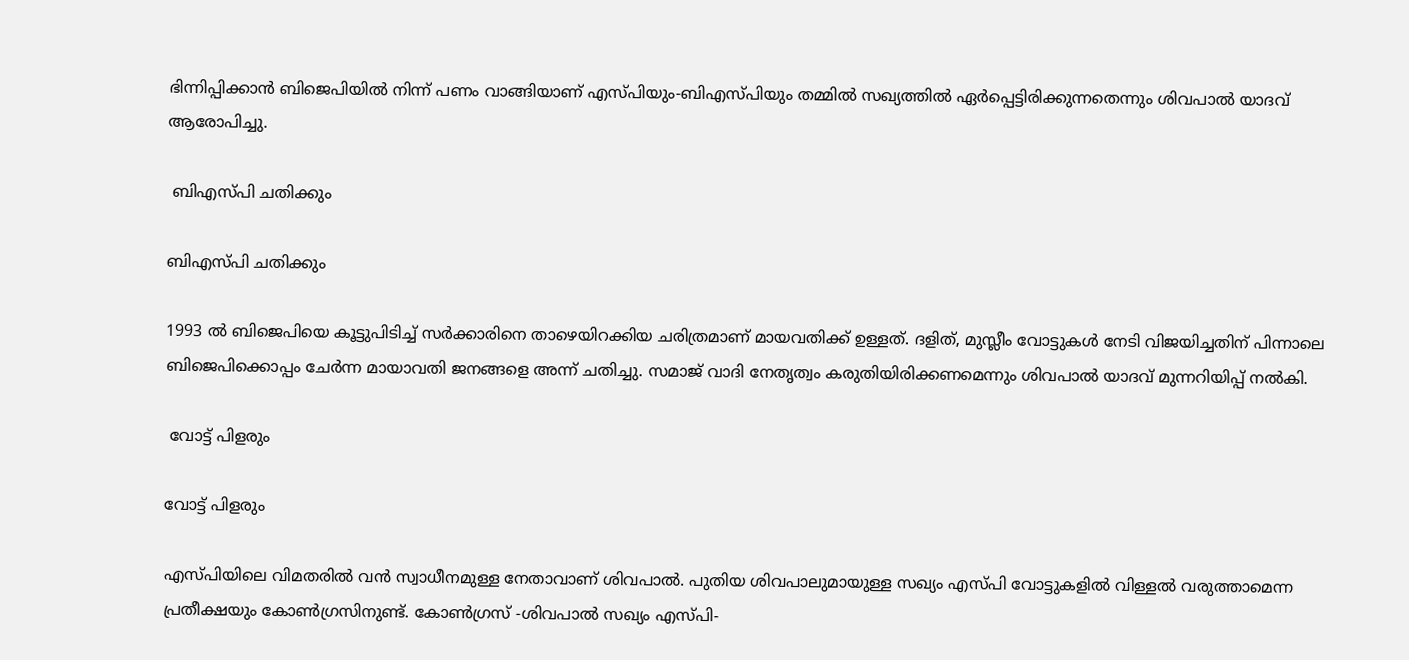ഭിന്നിപ്പിക്കാന്‍ ബിജെപിയില്‍ നിന്ന് പണം വാങ്ങിയാണ് എസ്പിയും-ബിഎസ്പിയും തമ്മില്‍ സഖ്യത്തില്‍ ഏര്‍പ്പെട്ടിരിക്കുന്നതെന്നും ശിവപാല്‍ യാദവ് ആരോപിച്ചു.

 ബിഎസ്പി ചതിക്കും

ബിഎസ്പി ചതിക്കും

1993 ല്‍ ബിജെപിയെ കൂട്ടുപിടിച്ച് സർക്കാരിനെ താഴെയിറക്കിയ ചരിത്രമാണ് മായവതിക്ക് ഉള്ളത്. ദളിത്, മുസ്ലീം വോട്ടുകൾ നേടി വിജയിച്ചതിന് പിന്നാലെ ബിജെപിക്കൊപ്പം ചേർന്ന മായാവതി ജനങ്ങളെ അന്ന് ചതിച്ചു. സമാജ് വാദി നേതൃത്വം കരുതിയിരിക്കണമെന്നും ശിവപാൽ യാദവ് മുന്നറിയിപ്പ് നൽകി.

 വോട്ട് പിളരും

വോട്ട് പിളരും

എസ്പിയിലെ വിമതരില്‍ വന്‍ സ്വാധീനമുള്ള നേതാവാണ് ശിവപാല്‍. പുതിയ ശിവപാലുമായുള്ള സഖ്യം എസ്പി വോട്ടുകളില്‍ വിള്ളല്‍ വരുത്താമെന്ന പ്രതീക്ഷയും കോണ്‍ഗ്രസിനുണ്ട്. കോണ്‍ഗ്രസ് -ശിവപാല്‍ സഖ്യം എസ്പി-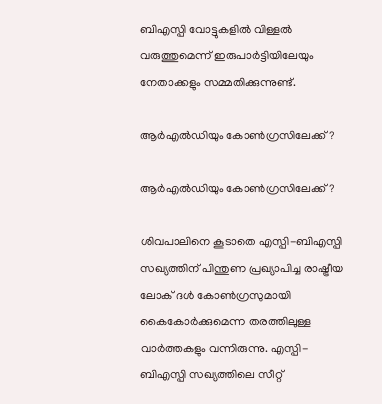ബിഎസ്പി വോട്ടുകളില്‍ വിള്ളല്‍ വരുത്തുമെന്ന് ഇരുപാര്‍ട്ടിയിലേയും നേതാക്കളും സമ്മതിക്കുന്നുണ്ട്.

ആര്‍എല്‍ഡിയും കോണ്‍ഗ്രസിലേക്ക്?

ആര്‍എല്‍ഡിയും കോണ്‍ഗ്രസിലേക്ക്?

ശിവപാലിനെ കൂടാതെ എസ്പി-ബിഎസ്പി സഖ്യത്തിന് പിന്തുണ പ്രഖ്യാപിച്ച രാഷ്ട്രീയ ലോക് ദള്‍ കോണ്‍ഗ്രസുമായി കൈകോര്‍ക്കുമെന്ന തരത്തിലുള്ള വാര്‍ത്തകളും വന്നിരുന്നു. എസ്പി-ബിഎസ്പി സഖ്യത്തിലെ സീറ്റ്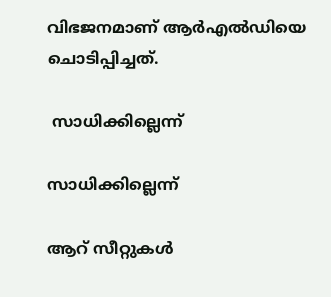വിഭജനമാണ് ആര്‍എല്‍ഡിയെ ചൊടിപ്പിച്ചത്.

 സാധിക്കില്ലെന്ന്

സാധിക്കില്ലെന്ന്

ആറ് സീറ്റുകള്‍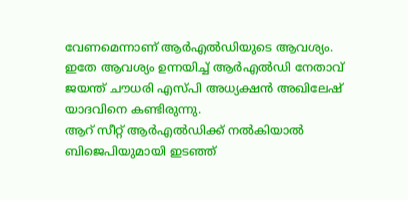വേണമെന്നാണ് ആര്‍എല്‍ഡിയുടെ ആവശ്യം. ഇതേ ആവശ്യം ഉന്നയിച്ച് ആര്‍എല്‍ഡി നേതാവ് ജയന്ത് ചൗധരി എസ്പി അധ്യക്ഷന്‍ അഖിലേഷ് യാദവിനെ കണ്ടിരുന്നു.
ആറ് സീറ്റ് ആര്‍എല്‍ഡിക്ക് നല്‍കിയാല്‍ ബിജെപിയുമായി ഇടഞ്ഞ്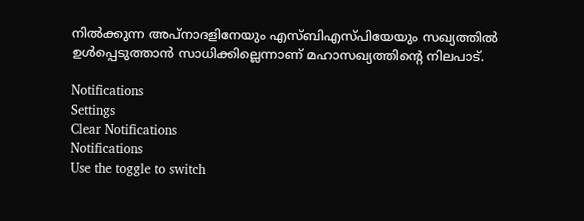നില്‍ക്കുന്ന അപ്നാദളിനേയും എസ്ബിഎസ്പിയേയും സഖ്യത്തില്‍ ഉള്‍പ്പെടുത്താന്‍ സാധിക്കില്ലെന്നാണ് മഹാസഖ്യത്തിന്‍റെ നിലപാട്.

Notifications
Settings
Clear Notifications
Notifications
Use the toggle to switch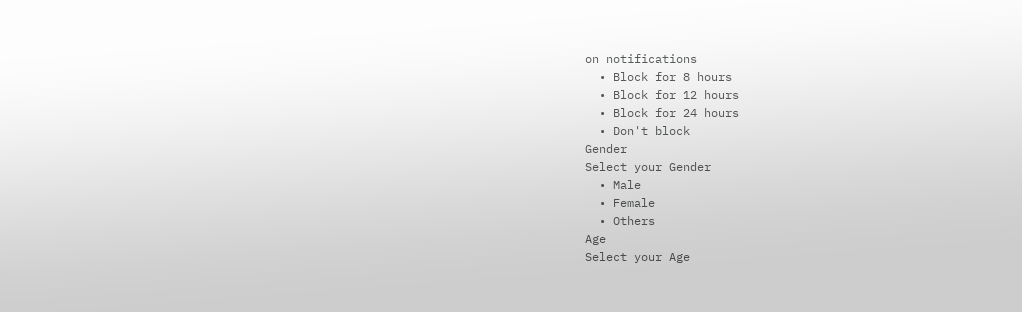on notifications
  • Block for 8 hours
  • Block for 12 hours
  • Block for 24 hours
  • Don't block
Gender
Select your Gender
  • Male
  • Female
  • Others
Age
Select your Age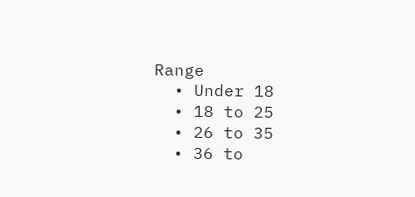Range
  • Under 18
  • 18 to 25
  • 26 to 35
  • 36 to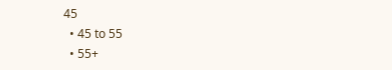45
  • 45 to 55
  • 55+